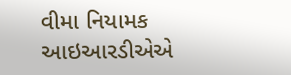વીમા નિયામક આઇઆરડીએએ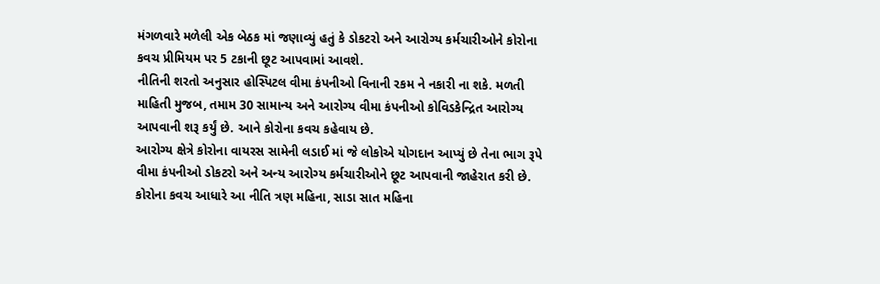મંગળવારે મળેલી એક બેઠક માં જણાવ્યું હતું કે ડોકટરો અને આરોગ્ય કર્મચારીઓને કોરોના કવચ પ્રીમિયમ પર 5 ટકાની છૂટ આપવામાં આવશે.
નીતિની શરતો અનુસાર હોસ્પિટલ વીમા કંપનીઓ વિનાની રકમ ને નકારી ના શકે. મળતી માહિતી મુજબ, તમામ 30 સામાન્ય અને આરોગ્ય વીમા કંપનીઓ કોવિડકેન્દ્રિત આરોગ્ય આપવાની શરૂ કર્યું છે. આને કોરોના કવચ કહેવાય છે.
આરોગ્ય ક્ષેત્રે કોરોના વાયરસ સામેની લડાઈ માં જે લોકોએ યોગદાન આપ્યું છે તેના ભાગ રૂપે વીમા કંપનીઓ ડોકટરો અને અન્ય આરોગ્ય કર્મચારીઓને છૂટ આપવાની જાહેરાત કરી છે.
કોરોના કવચ આધારે આ નીતિ ત્રણ મહિના, સાડા સાત મહિના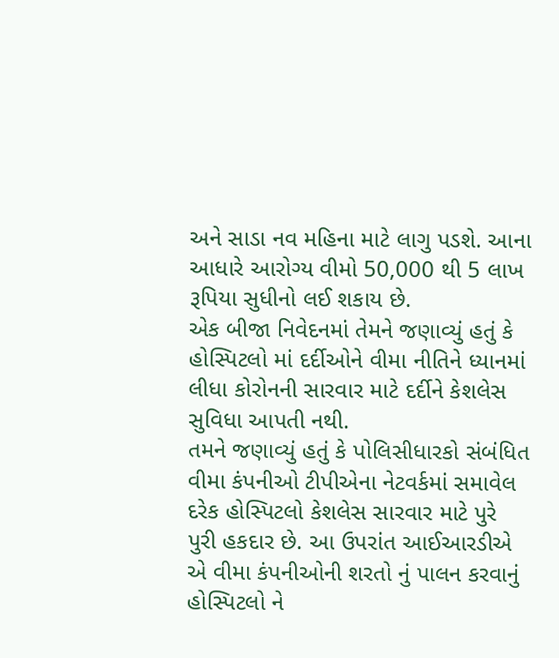અને સાડા નવ મહિના માટે લાગુ પડશે. આના આધારે આરોગ્ય વીમો 50,000 થી 5 લાખ રૂપિયા સુધીનો લઈ શકાય છે.
એક બીજા નિવેદનમાં તેમને જણાવ્યું હતું કે હોસ્પિટલો માં દર્દીઓને વીમા નીતિને ધ્યાનમાં લીધા કોરોનની સારવાર માટે દર્દીને કેશલેસ સુવિધા આપતી નથી.
તમને જણાવ્યું હતું કે પોલિસીધારકો સંબંધિત વીમા કંપનીઓ ટીપીએના નેટવર્કમાં સમાવેલ દરેક હોસ્પિટલો કેશલેસ સારવાર માટે પુરે પુરી હકદાર છે. આ ઉપરાંત આઈઆરડીએ એ વીમા કંપનીઓની શરતો નું પાલન કરવાનું હોસ્પિટલો ને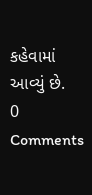કહેવામાં આવ્યું છે.
0 Comments